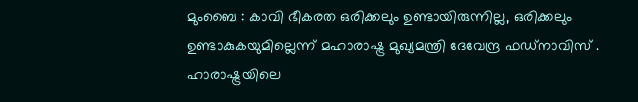മുംബൈ : കാവി ഭീകരത ഒരിക്കലും ഉണ്ടായിരുന്നില്ല, ഒരിക്കലും ഉണ്ടാകുകയുമില്ലെന്ന് മഹാരാഷ്ട്ര മുഖ്യമന്ത്രി ദേവേന്ദ്ര ഫഡ്നാവിസ് . ഹാരാഷ്ട്രയിലെ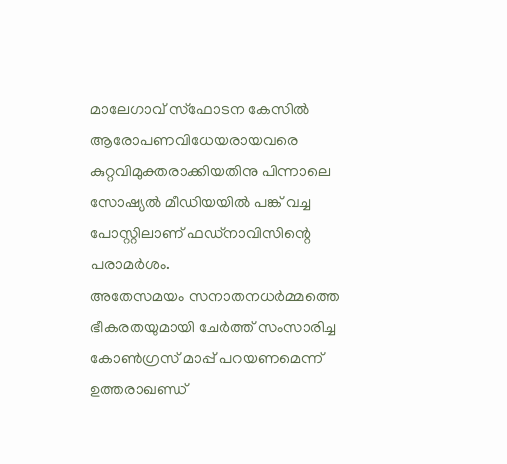മാലേഗാവ് സ്ഫോടന കേസിൽ ആരോപണവിധേയരായവരെ കുറ്റവിമുക്തരാക്കിയതിനു പിന്നാലെ സോഷ്യൽ മീഡിയയിൽ പങ്ക് വച്ച പോസ്റ്റിലാണ് ഫഡ്നാവിസിന്റെ പരാമർശം.
അതേസമയം സനാതനധർമ്മത്തെ ഭീകരതയുമായി ചേർത്ത് സംസാരിച്ച കോൺഗ്രസ് മാപ്പ് പറയണമെന്ന് ഉത്തരാഖണ്ഡ്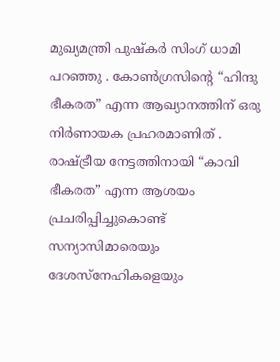മുഖ്യമന്ത്രി പുഷ്കർ സിംഗ് ധാമി പറഞ്ഞു . കോൺഗ്രസിന്റെ “ഹിന്ദു ഭീകരത” എന്ന ആഖ്യാനത്തിന് ഒരു നിർണായക പ്രഹരമാണിത് .
രാഷ്ട്രീയ നേട്ടത്തിനായി “കാവി ഭീകരത” എന്ന ആശയം പ്രചരിപ്പിച്ചുകൊണ്ട് സന്യാസിമാരെയും ദേശസ്നേഹികളെയും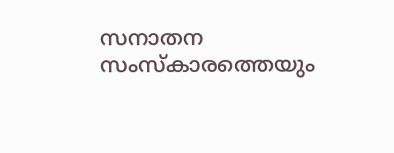സനാതന സംസ്കാരത്തെയും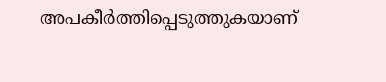അപകീർത്തിപ്പെടുത്തുകയാണ്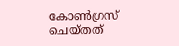കോൺഗ്രസ് ചെയ്തത്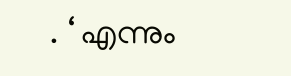. ‘ എന്നും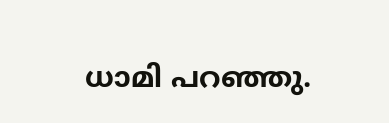ധാമി പറഞ്ഞു.